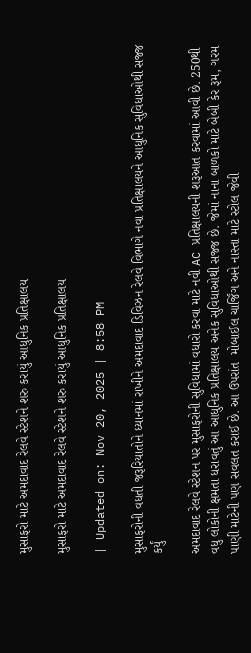મુસાફરો માટે અમદાવાદ રેલવે સ્ટેશને શરુ કરાયું આધુનિક પ્રતિક્ષાલય

મુસાફરો માટે અમદાવાદ રેલવે સ્ટેશને શરુ કરાયું આધુનિક પ્રતિક્ષાલય

| Updated on: Nov 20, 2025 | 8:58 PM

મુસાફરોની વધતી જરૂરિયાતોને ધ્યાનમાં રાખીને અમદાવાદ ડિવિઝન રેલવે વિભાગે નવા પ્રતિક્ષાલયને આધુનિક સુવિધાઓથી સજ્જ કર્યું

અમદાવાદ રેલવે સ્ટેશન પર મુસાફરોની સુવિધામાં વધારો કરવા માટે નવી AC પ્રતિક્ષાલયની શરૂઆત કરવામાં આવી છે. 250થી વધુ લોકોની ક્ષમતા ધરાવતું આ આધુનિક પ્રતિક્ષાલય અનેક સુવિધાઓથી સજ્જ છે. જેમાં નાના બાળકો માટે બેબી કેર રૂમ, ગરમ પાણી માટેની પણ સવલત કરાઈ છે. આ ઉપરાંત  મોબાઈલ ચાર્જિંગ અને નાસ્તા માટે સ્ટોલ જેવી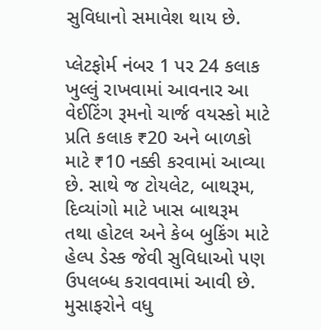સુવિધાનો સમાવેશ થાય છે.

પ્લેટફોર્મ નંબર 1 પર 24 કલાક ખુલ્લું રાખવામાં આવનાર આ વેઈટિંગ રૂમનો ચાર્જ વયસ્કો માટે પ્રતિ કલાક ₹20 અને બાળકો માટે ₹10 નક્કી કરવામાં આવ્યા છે. સાથે જ ટોયલેટ, બાથરૂમ, દિવ્યાંગો માટે ખાસ બાથરૂમ તથા હોટલ અને કેબ બુકિંગ માટે હેલ્પ ડેસ્ક જેવી સુવિધાઓ પણ ઉપલબ્ધ કરાવવામાં આવી છે.  મુસાફરોને વધુ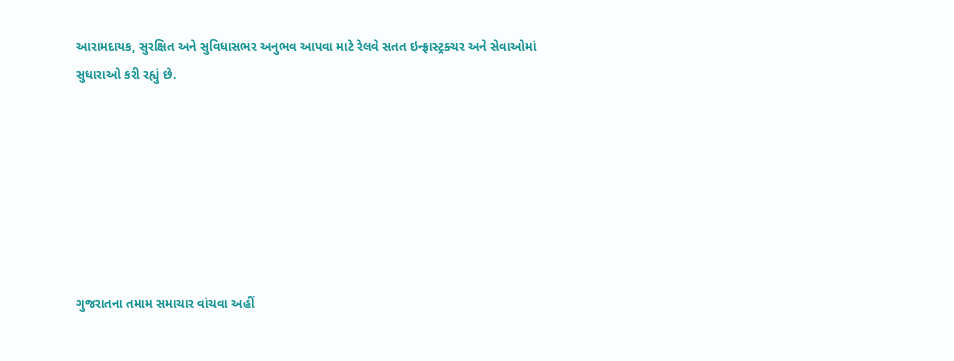આરામદાયક, સુરક્ષિત અને સુવિધાસભર અનુભવ આપવા માટે રેલવે સતત ઇન્ફ્રાસ્ટ્રક્ચર અને સેવાઓમાં સુધારાઓ કરી રહ્યું છે.







ગુજરાતના તમામ સમાચાર વાંચવા અહીં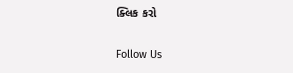ક્લિક કરો

Follow Us